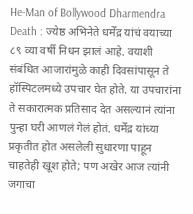He-Man of Bollywood Dharmendra Death : ज्येष्ठ अभिनेते धर्मेंद्र यांचं वयाच्या ८९ व्या वर्षी निधन झालं आहे. वयाशी संबंधित आजारांमुळे काही दिवसांपासून ते हॉस्पिटलमध्ये उपचार घेत होते. या उपचारांना ते सकारात्मक प्रतिसाद देत असल्यानं त्यांना पुन्हा घरी आणलं गेलं होतं. धर्मेंद्र यांच्या प्रकृतीत होत असलेली सुधारणा पाहून चाहतेही खूश होते; पण अखेर आज त्यांनी जगाचा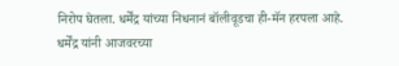निरोप घेतला. धर्मेंद्र यांच्या निधनानं बॉलीवूडचा ही-मॅन हरपला आहे.
धर्मेंद्र यांनी आजवरच्या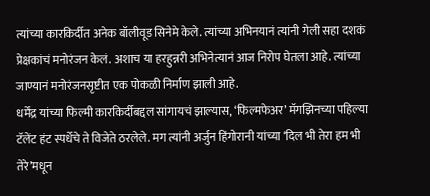त्यांच्या कारकिर्दीत अनेक बॉलीवूड सिनेमे केले. त्यांच्या अभिनयानं त्यांनी गेली सहा दशकं प्रेक्षकांचं मनोरंजन केलं. अशाच या हरहुन्नरी अभिनेत्यानं आज निरोप घेतला आहे. त्यांच्या जाण्यानं मनोरंजनसृष्टीत एक पोकळी निर्माण झाली आहे.
धर्मेंद्र यांच्या फिल्मी कारकिर्दीबद्दल सांगायचं झाल्यास, ‘फिल्मफेअर’ मॅगझिनच्या पहिल्या टॅलेंट हंट स्पर्धेचे ते विजेते ठरलेले. मग त्यांनी अर्जुन हिंगोरानी यांच्या ‘दिल भी तेरा हम भी तेरे’मधून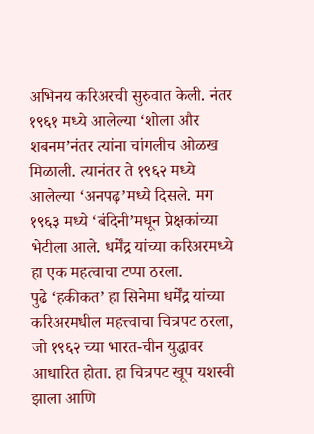अभिनय करिअरची सुरुवात केली. नंतर १९६१ मध्ये आलेल्या ‘शोला और शबनम’नंतर त्यांना चांगलीच ओळख मिळाली. त्यानंतर ते १९६२ मध्ये आलेल्या ‘अनपढ़’मध्ये दिसले. मग १९६३ मध्ये ‘बंदिनी’मधून प्रेक्षकांच्या भेटीला आले. धर्मेंद्र यांच्या करिअरमध्ये हा एक महत्वाचा टप्पा ठरला.
पुढे ‘हकीकत’ हा सिनेमा धर्मेंद्र यांच्या करिअरमधील महत्त्वाचा चित्रपट ठरला, जो १९६२ च्या भारत-चीन युद्धावर आधारित होता. हा चित्रपट खूप यशस्वी झाला आणि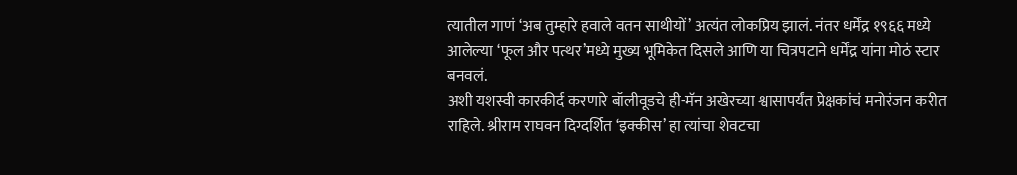त्यातील गाणं ‘अब तुम्हारे हवाले वतन साथीयों’ अत्यंत लोकप्रिय झालं. नंतर धर्मेंद्र १९६६ मध्ये आलेल्या ‘फूल और पत्थर’मध्ये मुख्य भूमिकेत दिसले आणि या चित्रपटाने धर्मेंद्र यांना मोठं स्टार बनवलं.
अशी यशस्वी कारकीर्द करणारे बॉलीवूडचे ही-मॅन अखेरच्या श्वासापर्यंत प्रेक्षकांचं मनोरंजन करीत राहिले. श्रीराम राघवन दिग्दर्शित ‘इक्कीस’ हा त्यांचा शेवटचा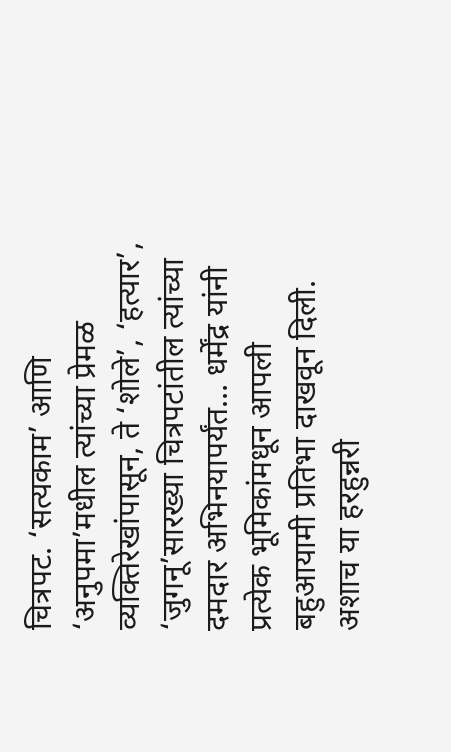चित्रपट. ‘सत्यकाम’ आणि ‘अनुपमा’मधील त्यांच्या प्रेमळ व्यक्तिरेखांपासून, ते ‘शोले’, ‘हत्यार’, ‘जुगनू’सारख्या चित्रपटांतील त्यांच्या दमदार अभिनयापर्यंत… धर्मेंद्र यांनी प्रत्येक भूमिकांमधून आपली बहुआयामी प्रतिभा दाखवून दिली. अशाच या हरहुन्नरी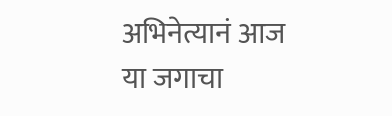अभिनेत्यानं आज या जगाचा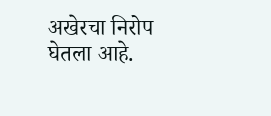अखेरचा निरोप घेतला आहे.